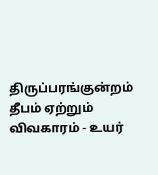திருப்பரங்குன்றம் தீபம் ஏற்றும் விவகாரம் - உயர்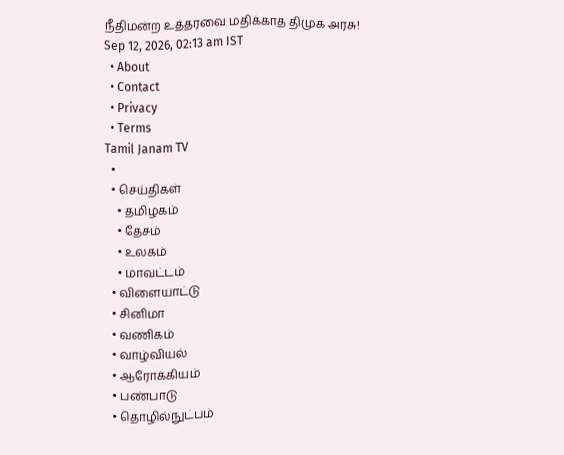நீதிமன்ற உத்தரவை மதிக்காத திமுக அரசு!
Sep 12, 2026, 02:13 am IST
  • About
  • Contact
  • Privacy
  • Terms
Tamil Janam TV
  •
  • செய்திகள்
    • தமிழகம்
    • தேசம்
    • உலகம்
    • மாவட்டம்
  • விளையாட்டு
  • சினிமா
  • வணிகம்
  • வாழ்வியல்
  • ஆரோக்கியம்
  • பண்பாடு
  • தொழில்நுட்பம்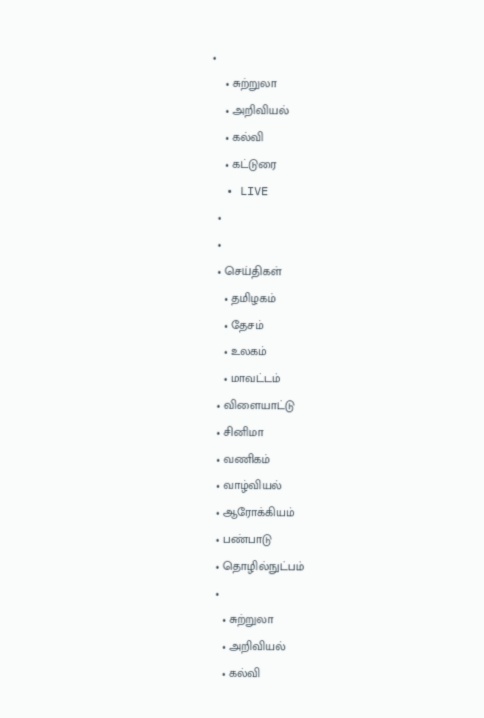•
    • சுற்றுலா
    • அறிவியல்
    • கல்வி
    • கட்டுரை
  • LIVE
  •
  •
  • செய்திகள்
    • தமிழகம்
    • தேசம்
    • உலகம்
    • மாவட்டம்
  • விளையாட்டு
  • சினிமா
  • வணிகம்
  • வாழ்வியல்
  • ஆரோக்கியம்
  • பண்பாடு
  • தொழில்நுட்பம்
  •
    • சுற்றுலா
    • அறிவியல்
    • கல்வி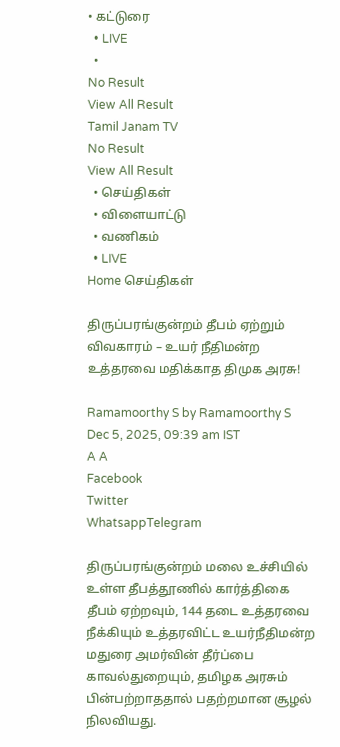• கட்டுரை
  • LIVE
  •
No Result
View All Result
Tamil Janam TV
No Result
View All Result
  • செய்திகள்
  • விளையாட்டு
  • வணிகம்
  • LIVE
Home செய்திகள்

திருப்பரங்குன்றம் தீபம் ஏற்றும் விவகாரம் – உயர் நீதிமன்ற உத்தரவை மதிக்காத திமுக அரசு!

Ramamoorthy S by Ramamoorthy S
Dec 5, 2025, 09:39 am IST
A A
Facebook
Twitter
WhatsappTelegram

திருப்பரங்குன்றம் மலை உச்சியில் உள்ள தீபத்தூணில் கார்த்திகை தீபம் ஏற்றவும், 144 தடை உத்தரவை நீக்கியும் உத்தரவிட்ட உயர்நீதிமன்ற மதுரை அமர்வின் தீர்ப்பை காவல்துறையும், தமிழக அரசும் பின்பற்றாததால் பதற்றமான சூழல் நிலவியது.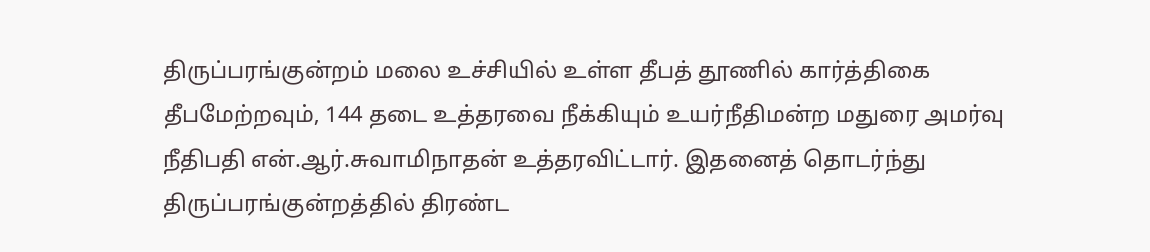திருப்பரங்குன்றம் மலை உச்சியில் உள்ள தீபத் தூணில் கார்த்திகை தீபமேற்றவும், 144 தடை உத்தரவை நீக்கியும் உயர்நீதிமன்ற மதுரை அமர்வு நீதிபதி என்.ஆர்.சுவாமிநாதன் உத்தரவிட்டார். இதனைத் தொடர்ந்து திருப்பரங்குன்றத்தில் திரண்ட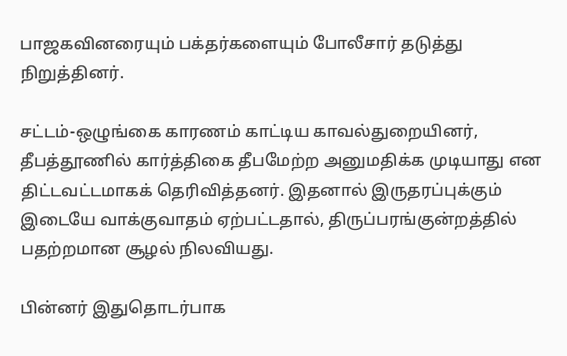பாஜகவினரையும் பக்தர்களையும் போலீசார் தடுத்து நிறுத்தினர்.

சட்டம்-ஒழுங்கை காரணம் காட்டிய காவல்துறையினர், தீபத்தூணில் கார்த்திகை தீபமேற்ற அனுமதிக்க முடியாது என திட்டவட்டமாகக் தெரிவித்தனர். இதனால் இருதரப்புக்கும் இடையே வாக்குவாதம் ஏற்பட்டதால், திருப்பரங்குன்றத்தில் பதற்றமான சூழல் நிலவியது.

பின்னர் இதுதொடர்பாக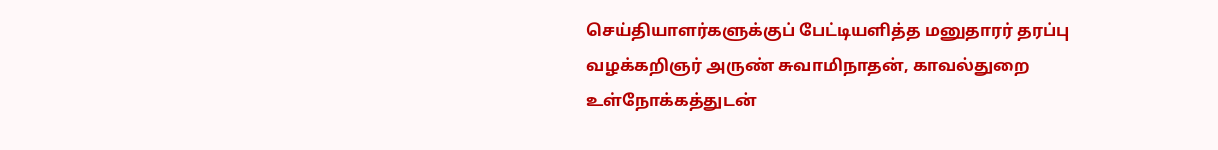செய்தியாளர்களுக்குப் பேட்டியளித்த மனுதாரர் தரப்பு வழக்கறிஞர் அருண் சுவாமிநாதன், காவல்துறை உள்நோக்கத்துடன்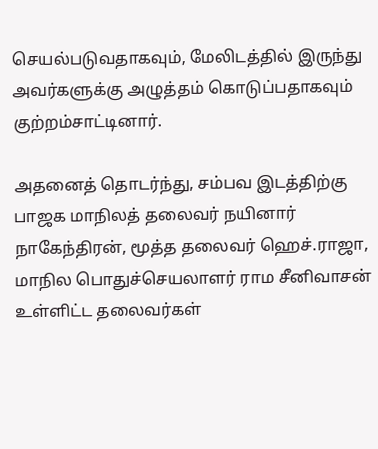செயல்படுவதாகவும், மேலிடத்தில் இருந்து அவர்களுக்கு அழுத்தம் கொடுப்பதாகவும் குற்றம்சாட்டினார்.

அதனைத் தொடர்ந்து, சம்பவ இடத்திற்கு பாஜக மாநிலத் தலைவர் நயினார் நாகேந்திரன், மூத்த தலைவர் ஹெச்.ராஜா, மாநில பொதுச்செயலாளர் ராம சீனிவாசன் உள்ளிட்ட தலைவர்கள்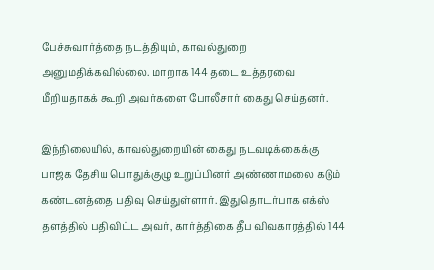பேச்சுவார்த்தை நடத்தியும், காவல்துறை அனுமதிக்கவில்லை. மாறாக 144 தடை உத்தரவை மீறியதாகக் கூறி அவர்களை போலீசார் கைது செய்தனர்.

இந்நிலையில், காவல்துறையின் கைது நடவடிக்கைக்கு பாஜக தேசிய பொதுக்குழு உறுப்பினர் அண்ணாமலை கடும் கண்டனத்தை பதிவு செய்துள்ளார். இதுதொடர்பாக எக்ஸ் தளத்தில் பதிவிட்ட அவர், கார்த்திகை தீப விவகாரத்தில் 144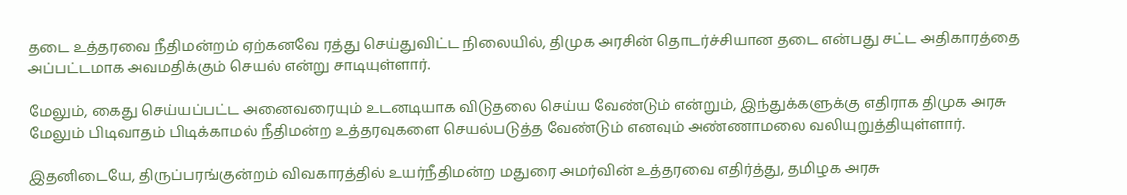தடை உத்தரவை நீதிமன்றம் ஏற்கனவே ரத்து செய்துவிட்ட நிலையில், திமுக அரசின் தொடர்ச்சியான தடை என்பது சட்ட அதிகாரத்தை அப்பட்டமாக அவமதிக்கும் செயல் என்று சாடியுள்ளார்.

மேலும், கைது செய்யப்பட்ட அனைவரையும் உடனடியாக விடுதலை செய்ய வேண்டும் என்றும், இந்துக்களுக்கு எதிராக திமுக அரசு மேலும் பிடிவாதம் பிடிக்காமல் நீதிமன்ற உத்தரவுகளை செயல்படுத்த வேண்டும் எனவும் அண்ணாமலை வலியுறுத்தியுள்ளார்.

இதனிடையே, திருப்பரங்குன்றம் விவகாரத்தில் உயர்நீதிமன்ற மதுரை அமர்வின் உத்தரவை எதிர்த்து, தமிழக அரசு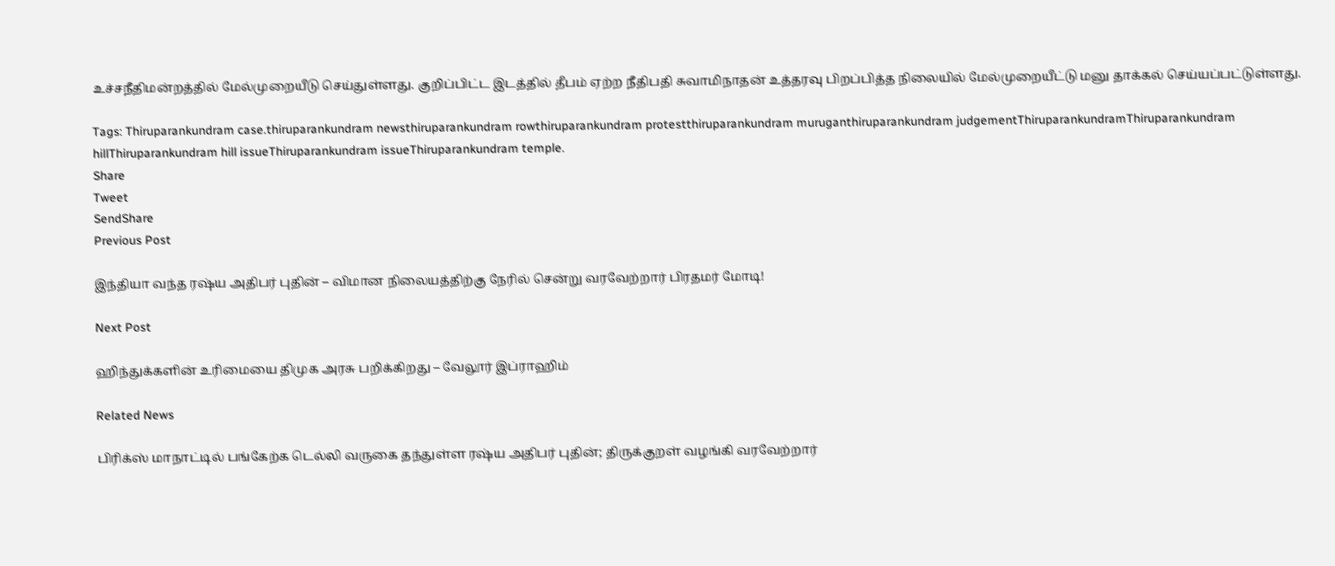உச்சநீதிமன்றத்தில் மேல்முறையீடு செய்துள்ளது. குறிப்பிட்ட இடத்தில் தீபம் ஏற்ற நீதிபதி சுவாமிநாதன் உத்தரவு பிறப்பித்த நிலையில் மேல்முறையீட்டு மனு தாக்கல் செய்யப்பட்டுள்ளது.

Tags: Thiruparankundram case.thiruparankundram newsthiruparankundram rowthiruparankundram protestthiruparankundram muruganthiruparankundram judgementThiruparankundramThiruparankundram hillThiruparankundram hill issueThiruparankundram issueThiruparankundram temple.
Share
Tweet
SendShare
Previous Post

இந்தியா வந்த ரஷ்ய அதிபர் புதின் – விமான நிலையத்திற்கு நேரில் சென்று வரவேற்றார் பிரதமர் மோடி!

Next Post

ஹிந்துக்களின் உரிமையை திமுக அரசு பறிக்கிறது – வேலூர் இப்ராஹிம்

Related News

பிரிக்ஸ் மாநாட்டில் பங்கேற்க டெல்லி வருகை தந்துள்ள ரஷ்ய அதிபர் புதின்; திருக்குறள் வழங்கி வரவேற்றார்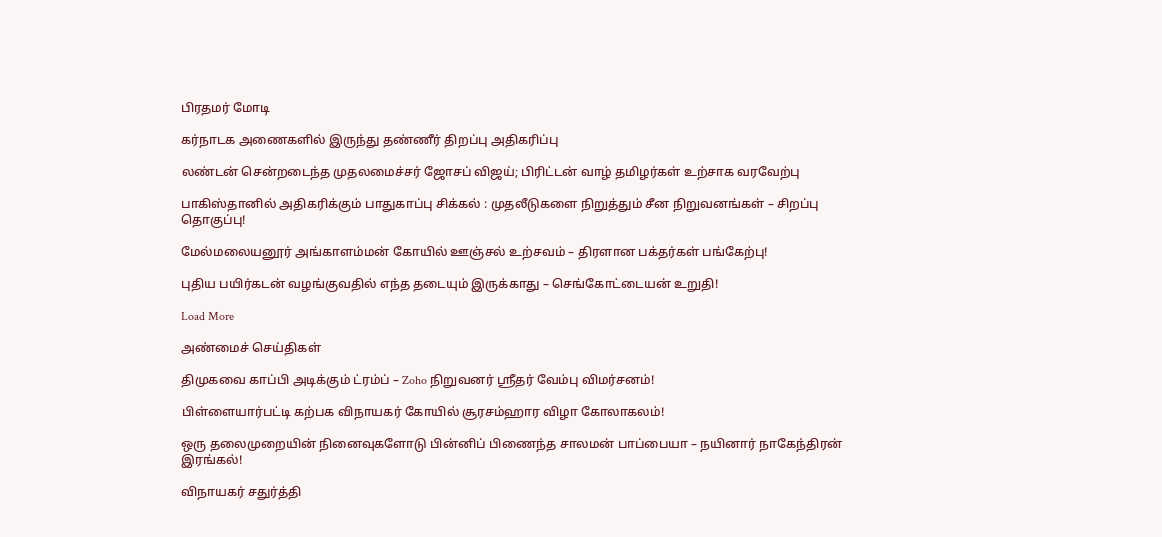பிரதமர் மோடி

கர்நாடக அணைகளில் இருந்து தண்ணீர் திறப்பு அதிகரிப்பு

லண்டன் சென்றடைந்த முதலமைச்சர் ஜோசப் விஜய்; பிரிட்டன் வாழ் தமிழர்கள் உற்சாக வரவேற்பு

பாகிஸ்தானில் அதிகரிக்கும் பாதுகாப்பு சிக்கல் : முதலீடுகளை நிறுத்தும் சீன நிறுவனங்கள் – சிறப்பு தொகுப்பு!

மேல்மலையனூர் அங்காளம்மன் கோயில் ஊஞ்சல் உற்சவம் – திரளான பக்தர்கள் பங்கேற்பு!

புதிய பயிர்கடன் வழங்குவதில் எந்த தடையும் இருக்காது – செங்கோட்டையன் உறுதி!

Load More

அண்மைச் செய்திகள்

திமுகவை காப்பி அடிக்கும் ட்ரம்ப் – Zoho நிறுவனர் ஸ்ரீதர் வேம்பு விமர்சனம்!

பிள்ளையார்பட்டி கற்பக விநாயகர் கோயில் சூரசம்ஹார விழா கோலாகலம்!

ஒரு தலைமுறையின் நினைவுகளோடு பின்னிப் பிணைந்த சாலமன் பாப்பையா – நயினார் நாகேந்திரன் இரங்கல்!

விநாயகர் சதுர்த்தி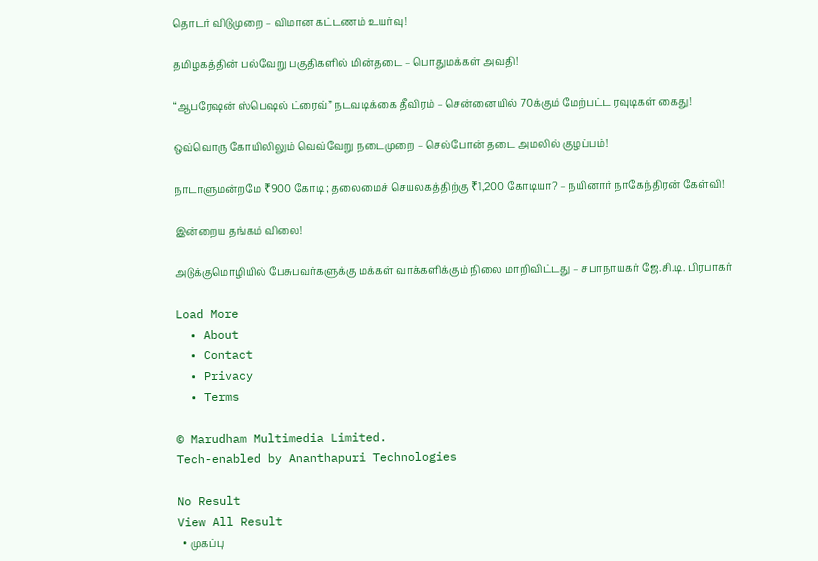தொடர் விடுமுறை – விமான கட்டணம் உயர்வு!

தமிழகத்தின் பல்வேறு பகுதிகளில் மின்தடை – பொதுமக்கள் அவதி!

“ஆபரேஷன் ஸ்பெஷல் ட்ரைவ்” நடவடிக்கை தீவிரம் – சென்னையில் 70க்கும் மேற்பட்ட ரவுடிகள் கைது!

ஒவ்வொரு கோயிலிலும் வெவ்வேறு நடைமுறை – செல்போன் தடை அமலில் குழப்பம்!

நாடாளுமன்றமே ₹900 கோடி ; தலைமைச் செயலகத்திற்கு ₹1,200 கோடியா? – நயினார் நாகேந்திரன் கேள்வி!

இன்றைய தங்கம் விலை!

அடுக்குமொழியில் பேசுபவர்களுக்கு மக்கள் வாக்களிக்கும் நிலை மாறிவிட்டது – சபாநாயகர் ஜே.சி.டி. பிரபாகர்

Load More
  • About
  • Contact
  • Privacy
  • Terms

© Marudham Multimedia Limited.
Tech-enabled by Ananthapuri Technologies

No Result
View All Result
  • முகப்பு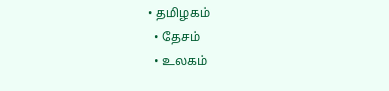• தமிழகம்
  • தேசம்
  • உலகம்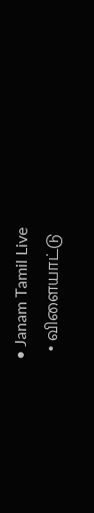• Janam Tamil Live
  • விளையாட்டு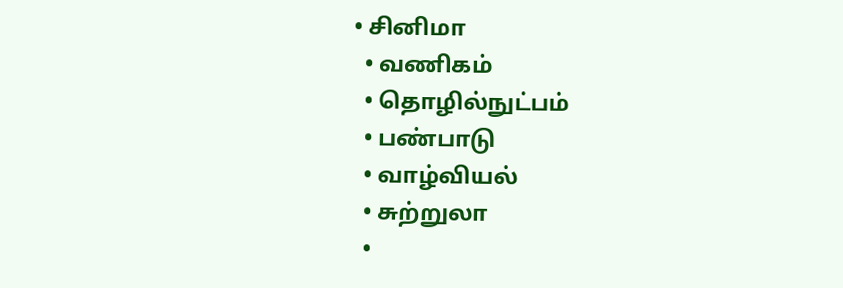• சினிமா
  • வணிகம்
  • தொழில்நுட்பம்
  • பண்பாடு
  • வாழ்வியல்
  • சுற்றுலா
  •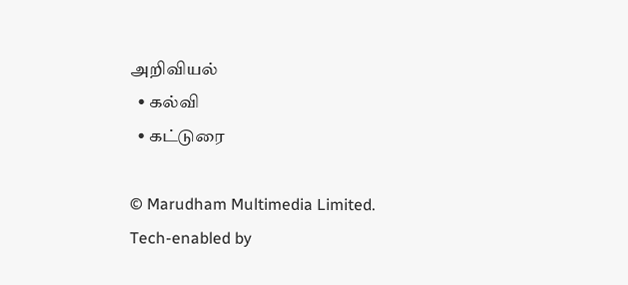அறிவியல்
  • கல்வி
  • கட்டுரை

© Marudham Multimedia Limited.
Tech-enabled by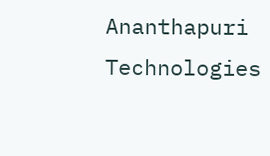Ananthapuri Technologies